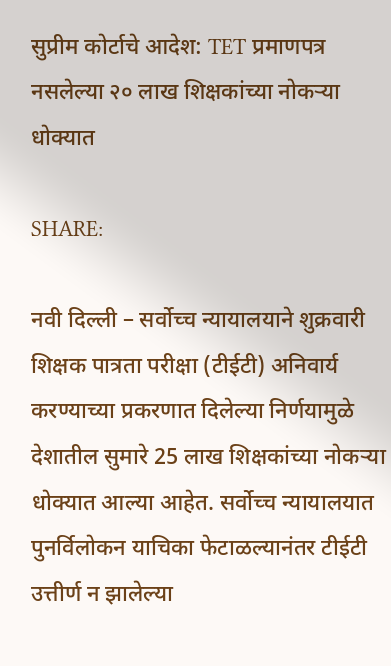सुप्रीम कोर्टाचे आदेश: TET प्रमाणपत्र नसलेल्या २० लाख शिक्षकांच्या नोकऱ्या धोक्यात

SHARE:

नवी दिल्ली – सर्वोच्च न्यायालयाने शुक्रवारी शिक्षक पात्रता परीक्षा (टीईटी) अनिवार्य करण्याच्या प्रकरणात दिलेल्या निर्णयामुळे देशातील सुमारे 25 लाख शिक्षकांच्या नोकऱ्या धोक्यात आल्या आहेत. सर्वोच्च न्यायालयात पुनर्विलोकन याचिका फेटाळल्यानंतर टीईटी उत्तीर्ण न झालेल्या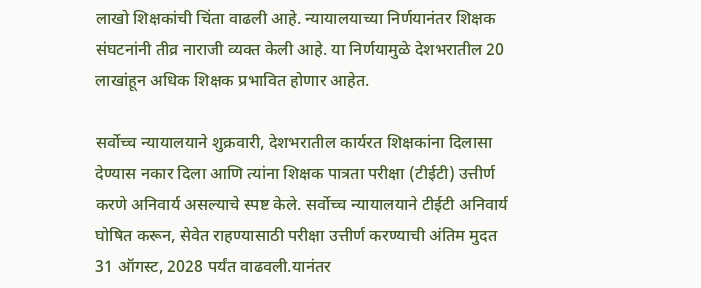लाखो शिक्षकांची चिंता वाढली आहे. न्यायालयाच्या निर्णयानंतर शिक्षक संघटनांनी तीव्र नाराजी व्यक्त केली आहे. या निर्णयामुळे देशभरातील 20 लाखांहून अधिक शिक्षक प्रभावित होणार आहेत.

सर्वोच्च न्यायालयाने शुक्रवारी, देशभरातील कार्यरत शिक्षकांना दिलासा देण्यास नकार दिला आणि त्यांना शिक्षक पात्रता परीक्षा (टीईटी) उत्तीर्ण करणे अनिवार्य असल्याचे स्पष्ट केले. सर्वोच्च न्यायालयाने टीईटी अनिवार्य घोषित करून, सेवेत राहण्यासाठी परीक्षा उत्तीर्ण करण्याची अंतिम मुदत 31 ऑगस्ट, 2028 पर्यंत वाढवली.यानंतर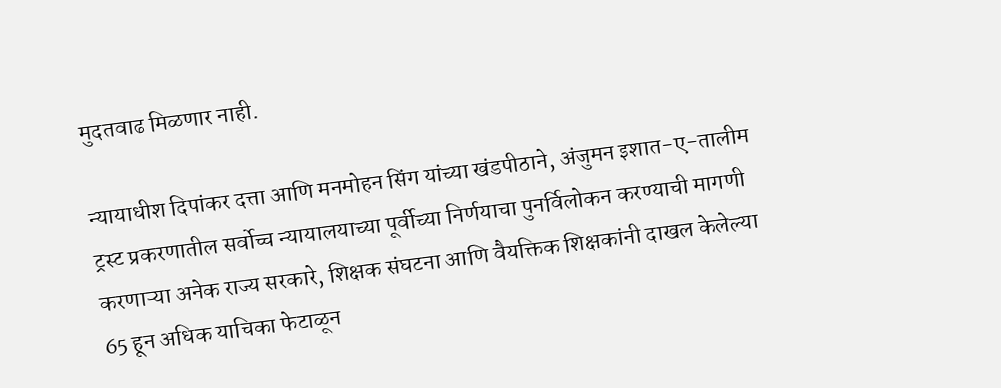मुदतवाढ मिळणार नाही.

न्यायाधीश दिपांकर दत्ता आणि मनमोहन सिंग यांच्या खंडपीठाने, अंजुमन इशात-ए-तालीम ट्रस्ट प्रकरणातील सर्वोच्च न्यायालयाच्या पूर्वीच्या निर्णयाचा पुनर्विलोकन करण्याची मागणी करणाऱ्या अनेक राज्य सरकारे, शिक्षक संघटना आणि वैयक्तिक शिक्षकांनी दाखल केलेल्या 65 हून अधिक याचिका फेटाळून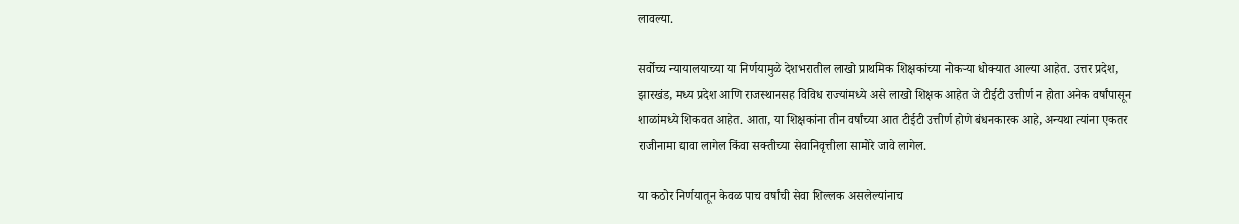लावल्या.

सर्वोच्च न्यायालयाच्या या निर्णयामुळे देशभरातील लाखो प्राथमिक शिक्षकांच्या नोकऱ्या धोक्यात आल्या आहेत. उत्तर प्रदेश, झारखंड, मध्य प्रदेश आणि राजस्थानसह विविध राज्यांमध्ये असे लाखो शिक्षक आहेत जे टीईटी उत्तीर्ण न होता अनेक वर्षांपासून शाळांमध्ये शिकवत आहेत. आता, या शिक्षकांना तीन वर्षांच्या आत टीईटी उत्तीर्ण होणे बंधनकारक आहे, अन्यथा त्यांना एकतर राजीनामा द्यावा लागेल किंवा सक्तीच्या सेवानिवृत्तीला सामोरे जावे लागेल.

या कठोर निर्णयातून केवळ पाच वर्षांची सेवा शिल्लक असलेल्यांनाच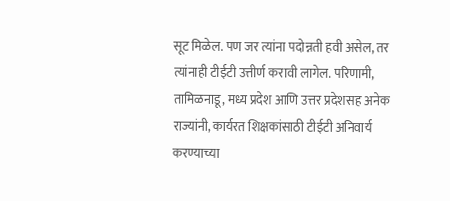सूट मिळेल. पण जर त्यांना पदोन्नती हवी असेल, तर त्यांनाही टीईटी उत्तीर्ण करावी लागेल. परिणामी, तामिळनाडू, मध्य प्रदेश आणि उत्तर प्रदेशसह अनेक राज्यांनी, कार्यरत शिक्षकांसाठी टीईटी अनिवार्य करण्याच्या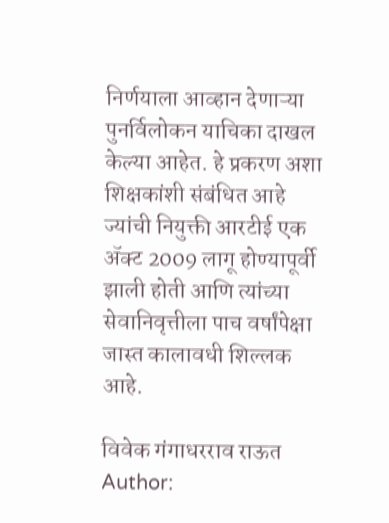निर्णयाला आव्हान देणाऱ्या पुनर्विलोकन याचिका दाखल केल्या आहेत. हे प्रकरण अशा शिक्षकांशी संबंधित आहे ज्यांची नियुक्ती आरटीई एक ॲक्ट 2009 लागू होण्यापूर्वी झाली होती आणि त्यांच्या सेवानिवृत्तीला पाच वर्षांपेक्षा जास्त कालावधी शिल्लक आहे.

विवेक गंगाधरराव राऊत
Author: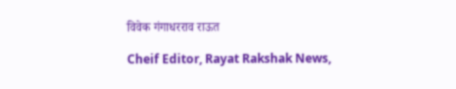विवेक गंगाधरराव राऊत

Cheif Editor, Rayat Rakshak News,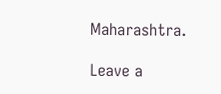Maharashtra.

Leave a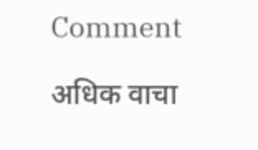Comment

अधिक वाचा